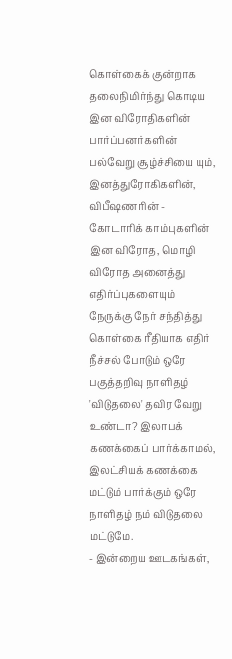கொள்கைக் குன்றாக தலைநிமிர்ந்து கொடிய இன விரோதிகளின் பார்ப்பனர்களின் பல்வேறு சூழ்ச்சியை யும், இனத்துரோகிகளின், விபீஷணரின் - கோடாரிக் காம்புகளின் இன விரோத, மொழி விரோத அனைத்து எதிர்ப்புகளையும் நேருக்கு நேர் சந்தித்து கொள்கை ரீதியாக எதிர் நீச்சல் போடும் ஒரே பகுத்தறிவு நாளிதழ் 'விடுதலை' தவிர வேறு உண்டா? இலாபக் கணக்கைப் பார்க்காமல், இலட்சியக் கணக்கை மட்டும் பார்க்கும் ஒரே நாளிதழ் நம் விடுதலை மட்டுமே.
- இன்றைய ஊடகங்கள்,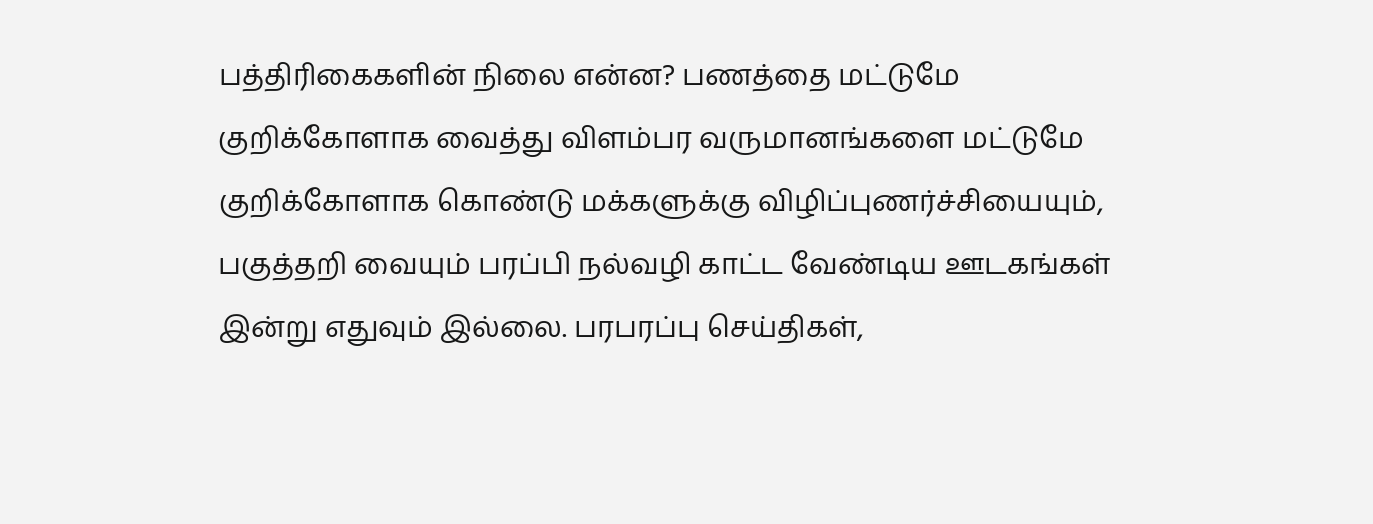பத்திரிகைகளின் நிலை என்ன? பணத்தை மட்டுமே குறிக்கோளாக வைத்து விளம்பர வருமானங்களை மட்டுமே குறிக்கோளாக கொண்டு மக்களுக்கு விழிப்புணர்ச்சியையும், பகுத்தறி வையும் பரப்பி நல்வழி காட்ட வேண்டிய ஊடகங்கள் இன்று எதுவும் இல்லை. பரபரப்பு செய்திகள்,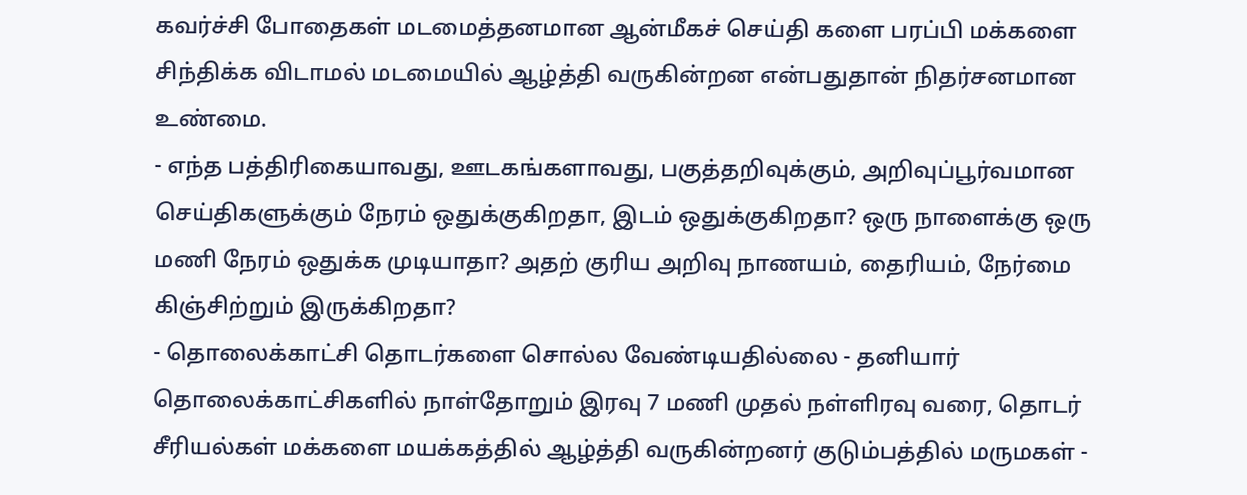கவர்ச்சி போதைகள் மடமைத்தனமான ஆன்மீகச் செய்தி களை பரப்பி மக்களை சிந்திக்க விடாமல் மடமையில் ஆழ்த்தி வருகின்றன என்பதுதான் நிதர்சனமான உண்மை.
- எந்த பத்திரிகையாவது, ஊடகங்களாவது, பகுத்தறிவுக்கும், அறிவுப்பூர்வமான செய்திகளுக்கும் நேரம் ஒதுக்குகிறதா, இடம் ஒதுக்குகிறதா? ஒரு நாளைக்கு ஒரு மணி நேரம் ஒதுக்க முடியாதா? அதற் குரிய அறிவு நாணயம், தைரியம், நேர்மை கிஞ்சிற்றும் இருக்கிறதா?
- தொலைக்காட்சி தொடர்களை சொல்ல வேண்டியதில்லை - தனியார் தொலைக்காட்சிகளில் நாள்தோறும் இரவு 7 மணி முதல் நள்ளிரவு வரை, தொடர் சீரியல்கள் மக்களை மயக்கத்தில் ஆழ்த்தி வருகின்றனர் குடும்பத்தில் மருமகள் -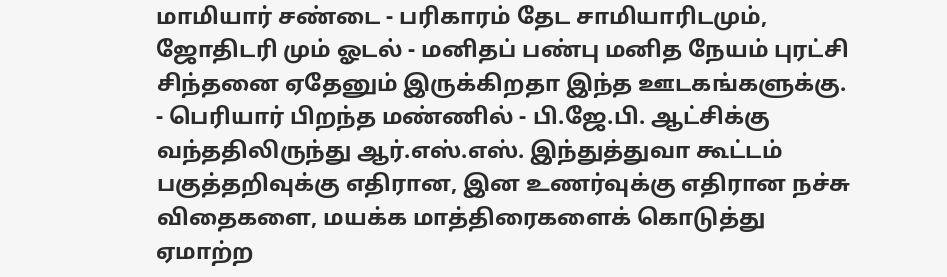மாமியார் சண்டை - பரிகாரம் தேட சாமியாரிடமும், ஜோதிடரி மும் ஓடல் - மனிதப் பண்பு மனித நேயம் புரட்சி சிந்தனை ஏதேனும் இருக்கிறதா இந்த ஊடகங்களுக்கு.
- பெரியார் பிறந்த மண்ணில் - பி.ஜே.பி. ஆட்சிக்கு வந்ததிலிருந்து ஆர்.எஸ்.எஸ். இந்துத்துவா கூட்டம் பகுத்தறிவுக்கு எதிரான, இன உணர்வுக்கு எதிரான நச்சு விதைகளை, மயக்க மாத்திரைகளைக் கொடுத்து ஏமாற்ற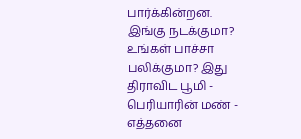பார்க்கின்றன. இங்கு நடக்குமா? உங்கள் பாச்சா பலிக்குமா? இது திராவிட பூமி - பெரியாரின் மண் - எத்தனை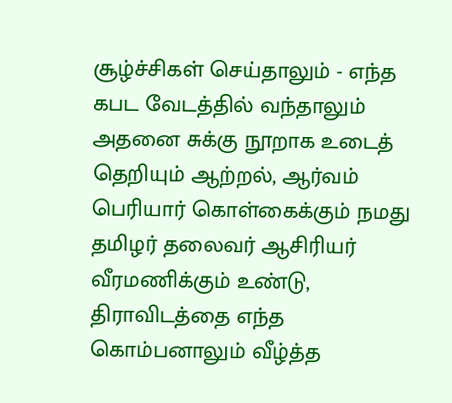சூழ்ச்சிகள் செய்தாலும் - எந்த கபட வேடத்தில் வந்தாலும் அதனை சுக்கு நூறாக உடைத் தெறியும் ஆற்றல், ஆர்வம் பெரியார் கொள்கைக்கும் நமது தமிழர் தலைவர் ஆசிரியர் வீரமணிக்கும் உண்டு, திராவிடத்தை எந்த கொம்பனாலும் வீழ்த்த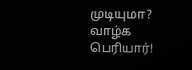முடியுமா? வாழ்க பெரியார்!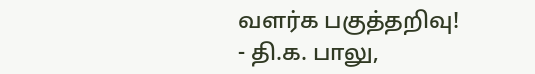வளர்க பகுத்தறிவு!
- தி.க. பாலு,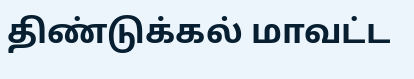திண்டுக்கல் மாவட்ட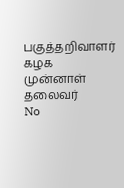பகுத்தறிவாளர்
கழக முன்னாள் தலைவர்
No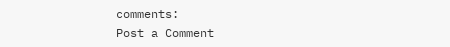comments:
Post a Comment